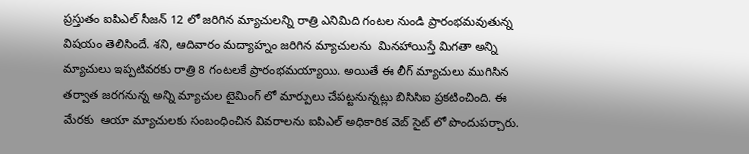ప్రస్తుతం ఐపిఎల్ సీజన్ 12 లో జరిగిన మ్యాచులన్ని రాత్రి ఎనిమిది గంటల నుండి ప్రారంభమవుతున్న విషయం తెలిసిందే. శని, ఆదివారం మద్యాహ్నం జరిగిన మ్యాచులను  మినహాయిస్తే మిగతా అన్ని మ్యాచులు ఇప్పటివరకు రాత్రి 8 గంటలకే ప్రారంభమయ్యాయి. అయితే ఈ లీగ్ మ్యాచులు ముగిసిన తర్వాత జరగనున్న అన్ని మ్యాచుల టైమింగ్ లో మార్పులు చేపట్టనున్నట్లు బిసిసిఐ ప్రకటించింది. ఈ మేరకు  ఆయా మ్యాచులకు సంబంధించిన వివరాలను ఐపిఎల్ అధికారిక వెబ్ సైట్ లో పొందుపర్చారు.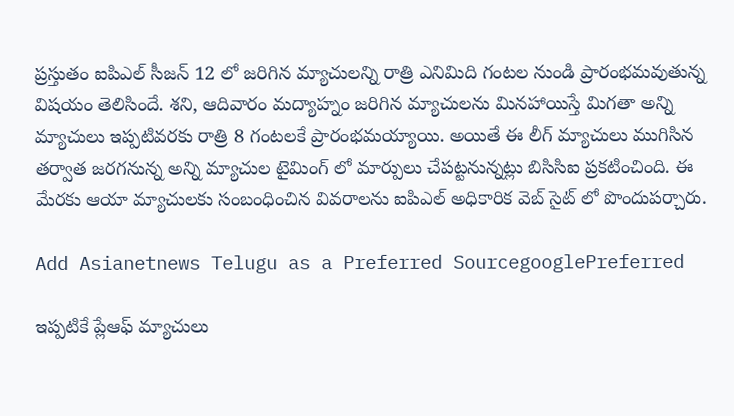ప్రస్తుతం ఐపిఎల్ సీజన్ 12 లో జరిగిన మ్యాచులన్ని రాత్రి ఎనిమిది గంటల నుండి ప్రారంభమవుతున్న విషయం తెలిసిందే. శని, ఆదివారం మద్యాహ్నం జరిగిన మ్యాచులను మినహాయిస్తే మిగతా అన్ని మ్యాచులు ఇప్పటివరకు రాత్రి 8 గంటలకే ప్రారంభమయ్యాయి. అయితే ఈ లీగ్ మ్యాచులు ముగిసిన తర్వాత జరగనున్న అన్ని మ్యాచుల టైమింగ్ లో మార్పులు చేపట్టనున్నట్లు బిసిసిఐ ప్రకటించింది. ఈ మేరకు ఆయా మ్యాచులకు సంబంధించిన వివరాలను ఐపిఎల్ అధికారిక వెబ్ సైట్ లో పొందుపర్చారు.

Add Asianetnews Telugu as a Preferred SourcegooglePreferred

ఇప్పటికే ప్లేఆఫ్ మ్యాచులు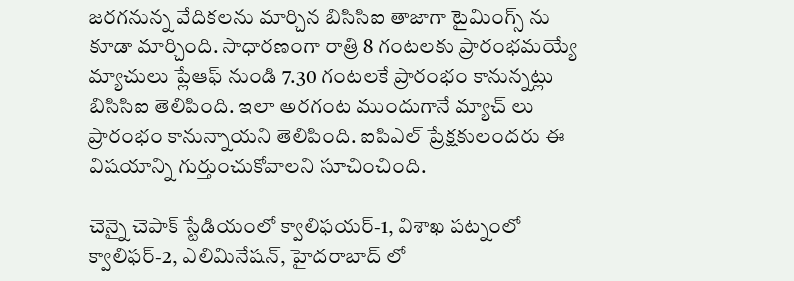జరగనున్న వేదికలను మార్చిన బిసిసిఐ తాజాగా టైమింగ్స్ ను కూడా మార్చింది. సాధారణంగా రాత్రి 8 గంటలకు ప్రారంభమయ్యే మ్యాచులు ప్లేఆఫ్ నుండి 7.30 గంటలకే ప్రారంభం కానున్నట్లు బిసిసిఐ తెలిపింది. ఇలా అరగంట ముందుగానే మ్యాచ్ లు ప్రారంభం కానున్నాయని తెలిపింది. ఐపిఎల్ ప్రేక్షకులందరు ఈ విషయాన్ని గుర్తుంచుకోవాలని సూచించింది.

చెన్నై చెపాక్ స్టేడియంలో క్వాలిఫయర్-1, విశాఖ పట్నంలో క్వాలిఫర్-2, ఎలిమినేషన్, హైదరాబాద్ లో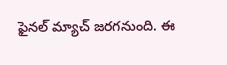ఫైనల్ మ్యాచ్ జరగనుంది. ఈ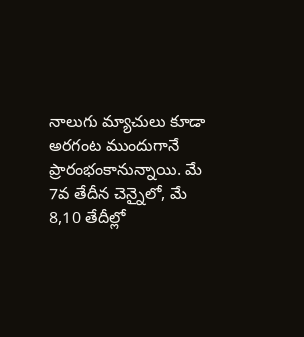నాలుగు మ్యాచులు కూడా అరగంట ముందుగానే ప్రారంభంకానున్నాయి. మే 7వ తేదీన చెన్నైలో, మే 8,10 తేదీల్లో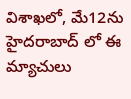విశాఖలో, మే12ను హైదరాబాద్ లో ఈ మ్యాచులు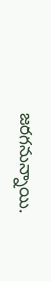జరగనున్నాయి.